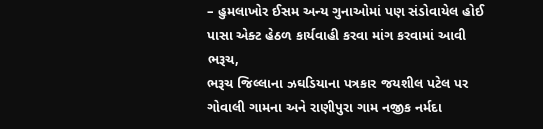– હુમલાખોર ઈસમ અન્ય ગુનાઓમાં પણ સંડોવાયેલ હોઈ પાસા એક્ટ હેઠળ કાર્યવાહી કરવા માંગ કરવામાં આવી
ભરૂચ,
ભરૂચ જિલ્લાના ઝઘડિયાના પત્રકાર જયશીલ પટેલ પર ગોવાલી ગામના અને રાણીપુરા ગામ નજીક નર્મદા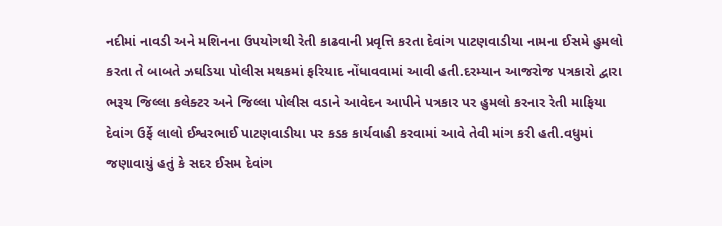નદીમાં નાવડી અને મશિનના ઉપયોગથી રેતી કાઢવાની પ્રવૃત્તિ કરતા દેવાંગ પાટણવાડીયા નામના ઈસમે હુમલો કરતા તે બાબતે ઝઘડિયા પોલીસ મથકમાં ફરિયાદ નોંધાવવામાં આવી હતી.દરમ્યાન આજરોજ પત્રકારો દ્વારા ભરૂચ જિલ્લા કલેક્ટર અને જિલ્લા પોલીસ વડાને આવેદન આપીને પત્રકાર પર હુમલો કરનાર રેતી માફિયા દેવાંગ ઉર્ફે લાલો ઈશ્વરભાઈ પાટણવાડીયા પર કડક કાર્યવાહી કરવામાં આવે તેવી માંગ કરી હતી.વધુમાં જણાવાયું હતું કે સદર ઈસમ દેવાંગ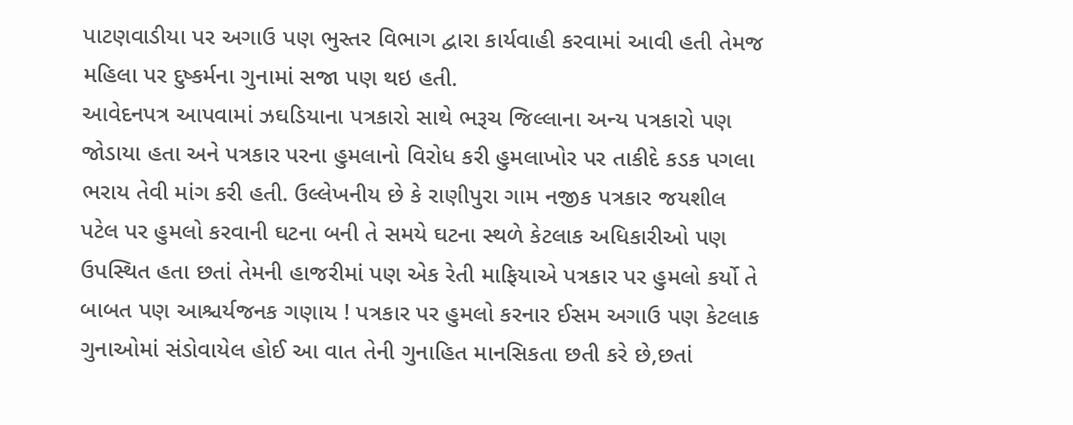પાટણવાડીયા પર અગાઉ પણ ભુસ્તર વિભાગ દ્વારા કાર્યવાહી કરવામાં આવી હતી તેમજ મહિલા પર દુષ્કર્મના ગુનામાં સજા પણ થઇ હતી.
આવેદનપત્ર આપવામાં ઝઘડિયાના પત્રકારો સાથે ભરૂચ જિલ્લાના અન્ય પત્રકારો પણ જોડાયા હતા અને પત્રકાર પરના હુમલાનો વિરોધ કરી હુમલાખોર પર તાકીદે કડક પગલા ભરાય તેવી માંગ કરી હતી. ઉલ્લેખનીય છે કે રાણીપુરા ગામ નજીક પત્રકાર જયશીલ પટેલ પર હુમલો કરવાની ઘટના બની તે સમયે ઘટના સ્થળે કેટલાક અધિકારીઓ પણ ઉપસ્થિત હતા છતાં તેમની હાજરીમાં પણ એક રેતી માફિયાએ પત્રકાર પર હુમલો કર્યો તે બાબત પણ આશ્ચર્યજનક ગણાય ! પત્રકાર પર હુમલો કરનાર ઈસમ અગાઉ પણ કેટલાક ગુનાઓમાં સંડોવાયેલ હોઈ આ વાત તેની ગુનાહિત માનસિકતા છતી કરે છે,છતાં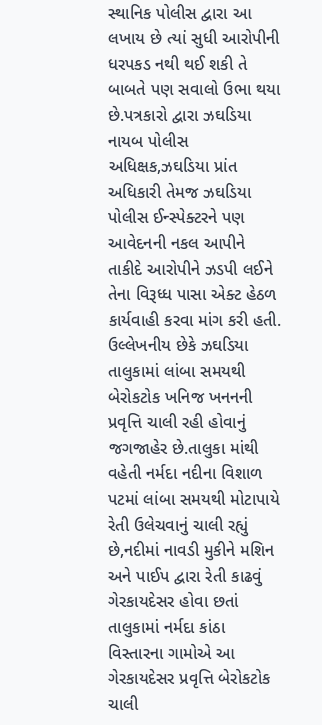સ્થાનિક પોલીસ દ્વારા આ લખાય છે ત્યાં સુધી આરોપીની ધરપકડ નથી થઈ શકી તે બાબતે પણ સવાલો ઉભા થયા છે.પત્રકારો દ્વારા ઝઘડિયા નાયબ પોલીસ અધિક્ષક,ઝઘડિયા પ્રાંત અધિકારી તેમજ ઝઘડિયા પોલીસ ઈન્સ્પેક્ટરને પણ આવેદનની નકલ આપીને તાકીદે આરોપીને ઝડપી લઈને તેના વિરૂધ્ધ પાસા એક્ટ હેઠળ કાર્યવાહી કરવા માંગ કરી હતી. ઉલ્લેખનીય છેકે ઝઘડિયા તાલુકામાં લાંબા સમયથી બેરોકટોક ખનિજ ખનનની પ્રવૃત્તિ ચાલી રહી હોવાનું જગજાહેર છે.તાલુકા માંથી વહેતી નર્મદા નદીના વિશાળ પટમાં લાંબા સમયથી મોટાપાયે રેતી ઉલેચવાનું ચાલી રહ્યું છે,નદીમાં નાવડી મુકીને મશિન અને પાઈપ દ્વારા રેતી કાઢવું ગેરકાયદેસર હોવા છતાં તાલુકામાં નર્મદા કાંઠા વિસ્તારના ગામોએ આ ગેરકાયદેસર પ્રવૃત્તિ બેરોકટોક ચાલી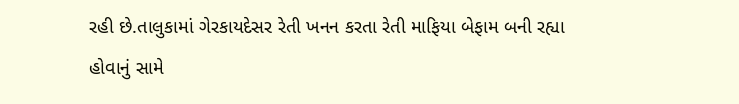રહી છે.તાલુકામાં ગેરકાયદેસર રેતી ખનન કરતા રેતી માફિયા બેફામ બની રહ્યા હોવાનું સામે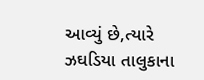આવ્યું છે,ત્યારે ઝઘડિયા તાલુકાના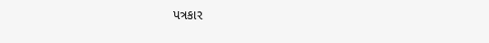પત્રકાર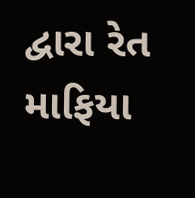દ્વારા રેત માફિયા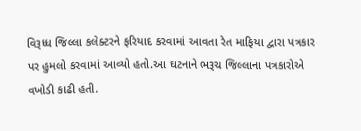વિરૂધ્ધ જિલ્લા કલેક્ટરને ફરિયાદ કરવામાં આવતા રેત માફિયા દ્વારા પત્રકાર પર હુમલો કરવામાં આવ્યો હતો.આ ઘટનાને ભરૂચ જિલ્લાના પત્રકારોએ વખોડી કાઢી હતી.